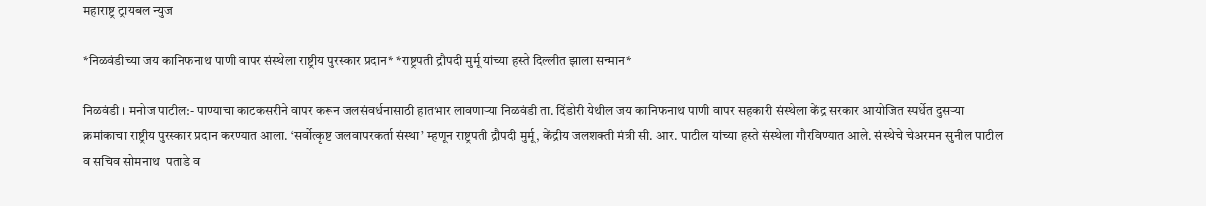महाराष्ट्र ट्रायबल न्युज

*निळवंडीच्या जय कानिफनाथ पाणी वापर संस्थेला राष्ट्रीय पुरस्कार प्रदान* *राष्ट्रपती द्रौपदी मुर्मू यांच्या हस्ते दिल्लीत झाला सन्मान*

निळवंडी । मनोज पाटील:- पाण्याचा काटकसरीने वापर करून जलसंवर्धनासाठी हातभार लावणार्‍या निळवंडी ता. दिंडोरी येथील जय कानिफनाथ पाणी वापर सहकारी संस्थेला केंद्र सरकार आयोजित स्पर्धेत दुसर्‍या क्रमांकाचा राष्ट्रीय पुरस्कार प्रदान करण्यात आला. ‘सर्वोत्कृष्ट जलवापरकर्ता संस्था’ म्हणून राष्ट्रपती द्रौपदी मुर्मू, केंद्रीय जलशक्ती मंत्री सी. आर. पाटील यांच्या हस्ते संस्थेला गौरविण्यात आले. संस्थेचे चेअरमन सुनील पाटील व सचिव सोमनाथ  पताडे व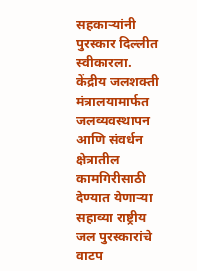सहकार्‍यांनी पुरस्कार दिल्लीत स्वीकारला.
केंद्रीय जलशक्ती मंत्रालयामार्फत जलव्यवस्थापन आणि संवर्धन क्षेत्रातील कामगिरीसाठी देण्यात येणार्‍या सहाव्या राष्ट्रीय जल पुरस्कारांचे वाटप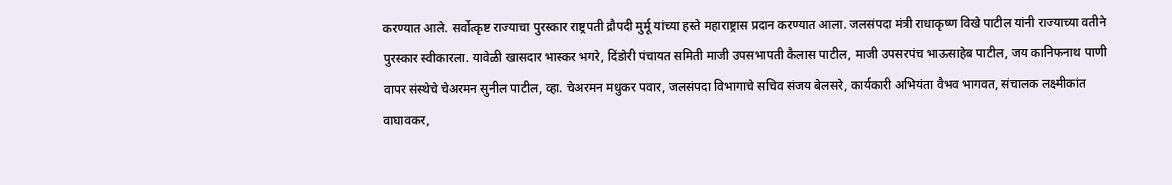करण्यात आले. सर्वोत्कृष्ट राज्याचा पुरस्कार राष्ट्रपती द्रौपदी मुर्मू यांच्या हस्ते महाराष्ट्रास प्रदान करण्यात आला. जलसंपदा मंत्री राधाकृष्ण विखे पाटील यांनी राज्याच्या वतीने पुरस्कार स्वीकारला. यावेळी खासदार भास्कर भगरे, दिंडोरी पंचायत समिती माजी उपसभापती कैलास पाटील, माजी उपसरपंच भाऊसाहेब पाटील, जय कानिफनाथ पाणी वापर संस्थेचे चेअरमन सुनील पाटील, व्हा. चेअरमन मधुकर पवार, जलसंपदा विभागाचे सचिव संजय बेलसरे, कार्यकारी अभियंता वैभव भागवत, संचालक लक्ष्मीकांत वाघावकर,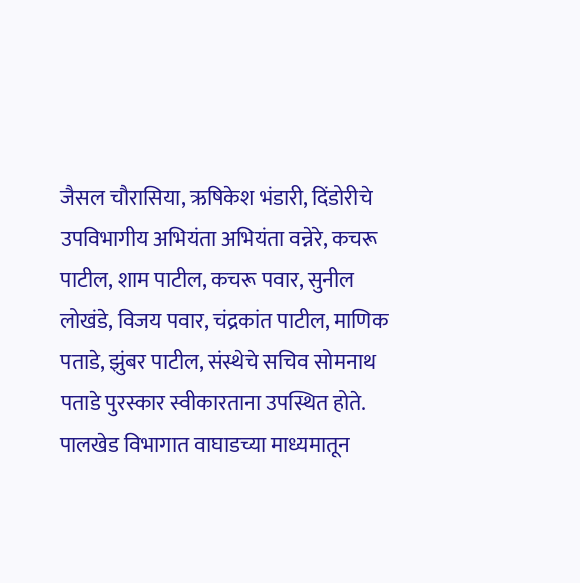जैसल चौरासिया, ऋषिकेश भंडारी, दिंडोरीचे उपविभागीय अभियंता अभियंता वन्नेरे, कचरू पाटील, शाम पाटील, कचरू पवार, सुनील लोखंडे, विजय पवार, चंद्रकांत पाटील, माणिक पताडे, झुंबर पाटील, संस्थेचे सचिव सोमनाथ पताडे पुरस्कार स्वीकारताना उपस्थित होते. पालखेड विभागात वाघाडच्या माध्यमातून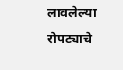लावलेल्या रोपट्याचे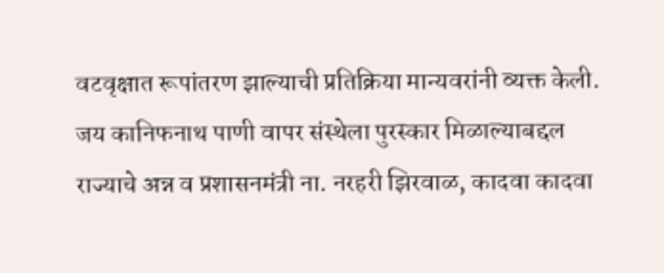वटवृक्षात रूपांतरण झाल्याची प्रतिक्रिया मान्यवरांनी व्यक्त केली. जय कानिफनाथ पाणी वापर संस्थेला पुरस्कार मिळाल्याबद्दल राज्याचे अन्न व प्रशासनमंत्री ना. नरहरी झिरवाळ, कादवा कादवा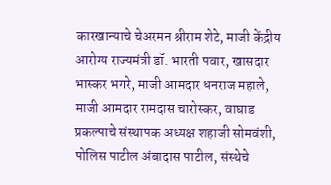कारखान्याचे चेअरमन श्रीराम शेटे, माजी केंद्रीय आरोग्य राज्यमंत्री डॉ. भारती पवार, खासदार भास्कर भगरे, माजी आमदार धनराज महाले, माजी आमदार रामदास चारोस्कर, वाघाड प्रकल्पाचे संस्थापक अध्यक्ष शहाजी सोमवंशी, पोलिस पाटील अंबादास पाटील, संस्थेचे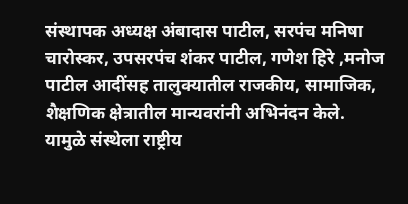संस्थापक अध्यक्ष अंबादास पाटील, सरपंच मनिषा चारोस्कर, उपसरपंच शंकर पाटील, गणेश हिरे ,मनोज पाटील आदींसह तालुक्यातील राजकीय, सामाजिक, शैक्षणिक क्षेत्रातील मान्यवरांनी अभिनंदन केले.
यामुळे संस्थेला राष्ट्रीय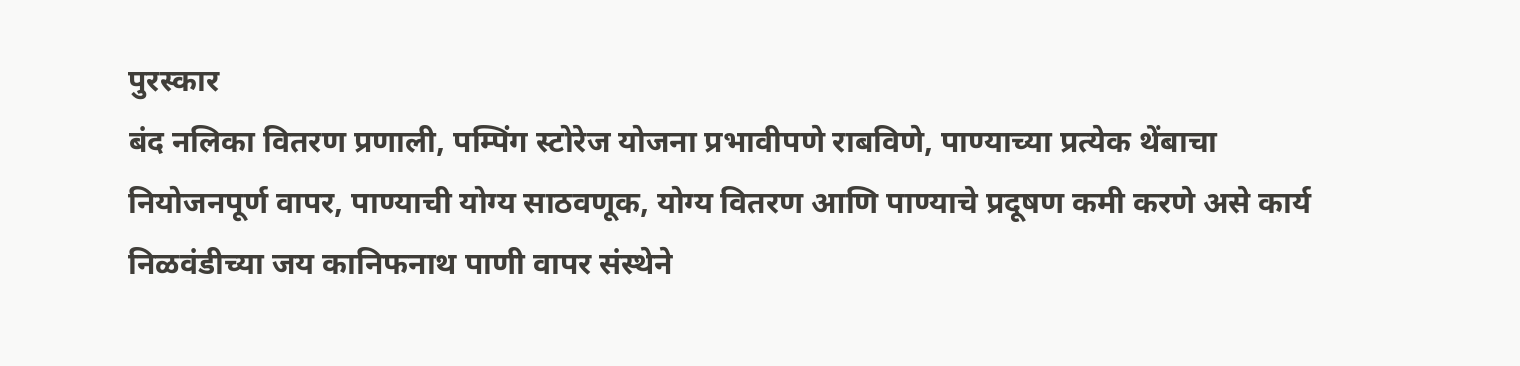पुरस्कार
बंद नलिका वितरण प्रणाली, पम्पिंग स्टोरेज योजना प्रभावीपणे राबविणे, पाण्याच्या प्रत्येक थेंबाचा नियोजनपूर्ण वापर, पाण्याची योग्य साठवणूक, योग्य वितरण आणि पाण्याचे प्रदूषण कमी करणे असे कार्य निळवंडीच्या जय कानिफनाथ पाणी वापर संस्थेने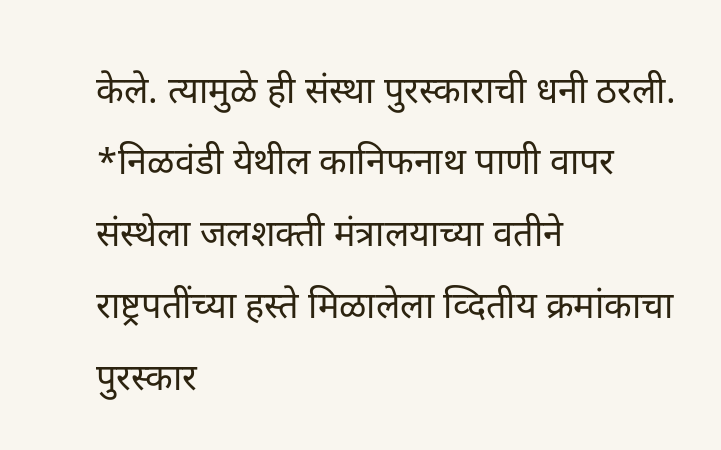केले. त्यामुळे ही संस्था पुरस्काराची धनी ठरली.                                                                                                                                                  *निळवंडी येथील कानिफनाथ पाणी वापर संस्थेला जलशक्ती मंत्रालयाच्या वतीने राष्ट्रपतींच्या हस्ते मिळालेला व्दितीय क्रमांकाचा पुरस्कार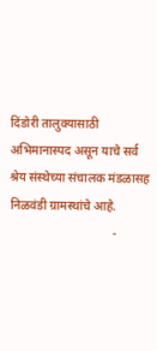दिंडोरी तालुक्यासाठी अभिमानास्पद असून याचे सर्व श्रेय संस्थेच्या संचालक मंडळासह  निळवंडी ग्रामस्थांचे आहे.
                                 -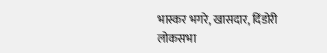भास्कर भगरे, खासदार, दिंडोरी लोकसभा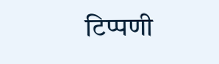टिप्पणी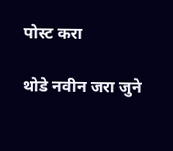पोस्ट करा

थोडे नवीन जरा जुने